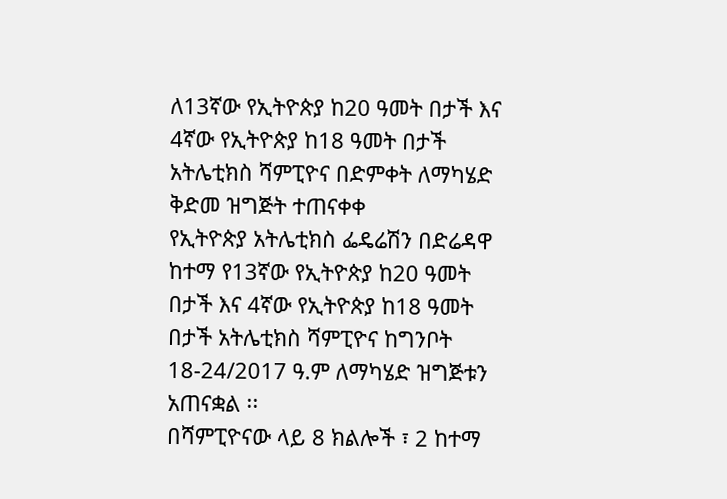ለ13ኛው የኢትዮጵያ ከ20 ዓመት በታች እና 4ኛው የኢትዮጵያ ከ18 ዓመት በታች አትሌቲክስ ሻምፒዮና በድምቀት ለማካሄድ ቅድመ ዝግጅት ተጠናቀቀ
የኢትዮጵያ አትሌቲክስ ፌዴሬሽን በድሬዳዋ ከተማ የ13ኛው የኢትዮጵያ ከ20 ዓመት በታች እና 4ኛው የኢትዮጵያ ከ18 ዓመት በታች አትሌቲክስ ሻምፒዮና ከግንቦት 18-24/2017 ዓ.ም ለማካሄድ ዝግጅቱን አጠናቋል ፡፡
በሻምፒዮናው ላይ 8 ክልሎች ፣ 2 ከተማ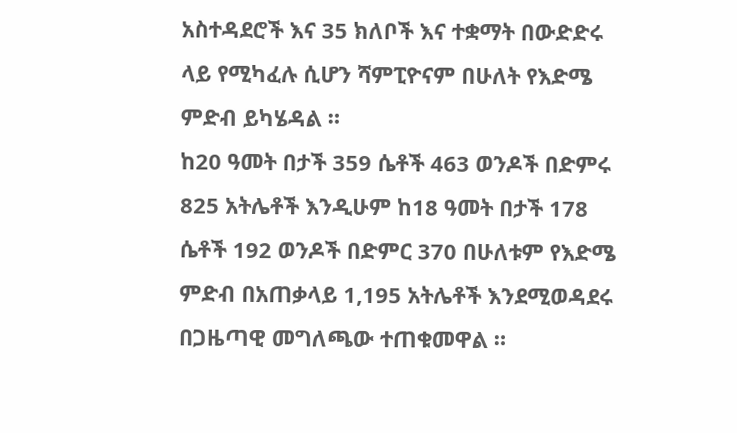አስተዳደሮች እና 35 ክለቦች እና ተቋማት በውድድሩ ላይ የሚካፈሉ ሲሆን ሻምፒዮናም በሁለት የእድሜ ምድብ ይካሄዳል ።
ከ20 ዓመት በታች 359 ሴቶች 463 ወንዶች በድምሩ 825 አትሌቶች እንዲሁም ከ18 ዓመት በታች 178 ሴቶች 192 ወንዶች በድምር 370 በሁለቱም የእድሜ ምድብ በአጠቃላይ 1,195 አትሌቶች እንደሚወዳደሩ በጋዜጣዊ መግለጫው ተጠቁመዋል ።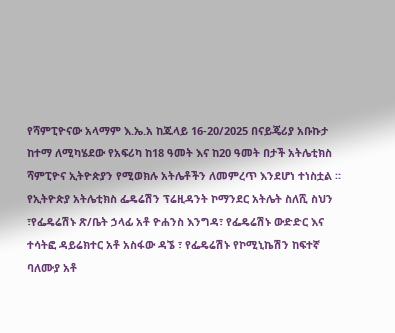የሻምፒዮናው አላማም እ.ኤ.አ ከጁላይ 16-20/2025 በናይጄሪያ አቡኩታ ከተማ ለሚካሄደው የአፍሪካ ከ18 ዓመት እና ከ20 ዓመት በታች አትሌቲክስ ሻምፒዮና ኢትዮጵያን የሚወክሉ አትሌቶችን ለመምረጥ እንደሆነ ተነስቷል ።
የኢትዮጵያ አትሌቲክስ ፌዴሬሽን ፕሬዚዳንት ኮማንደር አትሌት ስለሺ ስህን ፣የፌዴሬሽኑ ጽ/ቤት ኃላፊ አቶ ዮሐንስ እንግዳ፣ የፌዴሬሽኑ ውድድር እና ተሳትፎ ዳይሬክተር አቶ አስፋው ዳኜ ፣ የፌዴሬሽኑ የኮሚኒኬሽን ከፍተኛ ባለሙያ አቶ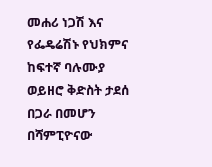መሐሪ ነጋሽ እና የፌዴሬሽኑ የህክምና ከፍተኛ ባሉሙያ ወይዘሮ ቅድስት ታደሰ በጋራ በመሆን በሻምፒዮናው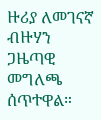ዙሪያ ለመገናኛ ብዙሃን ጋዜጣዊ መግለጫ ሰጥተዋል።